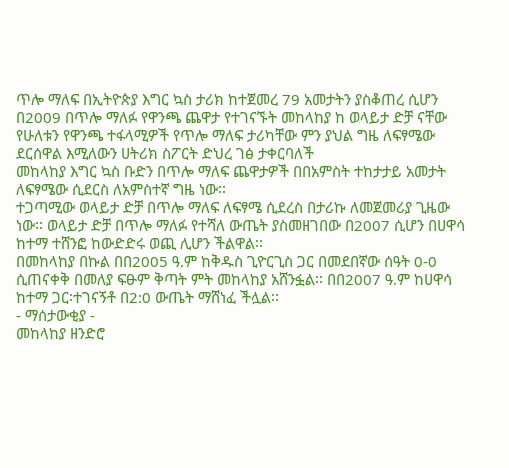ጥሎ ማለፍ በኢትዮጵያ እግር ኳስ ታሪክ ከተጀመረ 79 አመታትን ያስቆጠረ ሲሆን በ2009 በጥሎ ማለፉ የዋንጫ ጨዋታ የተገናኙት መከላከያ ከ ወላይታ ድቻ ናቸው የሁለቱን የዋንጫ ተፋላሚዎች የጥሎ ማለፍ ታሪካቸው ምን ያህል ግዜ ለፍፃሜው ደርሰዋል እሚለውን ሀትሪክ ስፖርት ድህረ ገፅ ታቀርባለች
መከላከያ እግር ኳስ ቡድን በጥሎ ማለፍ ጨዋታዎች በበአምስት ተከታታይ አመታት ለፍፃሜው ሲደርስ ለአምስተኛ ግዜ ነው፡፡
ተጋጣሚው ወላይታ ድቻ በጥሎ ማለፍ ለፍፃሜ ሲደረስ በታሪኩ ለመጀመሪያ ጊዜው ነው፡፡ ወላይታ ድቻ በጥሎ ማለፉ የተሻለ ውጤት ያስመዘገበው በ2007 ሲሆን በሀዋሳ ከተማ ተሸንፎ ከውድድሩ ወጪ ሊሆን ችልዋል፡፡
በመከላከያ በኩል በበ2005 ዓ.ም ከቅዱስ ጊዮርጊስ ጋር በመደበኛው ሰዓት 0-0 ሲጠናቀቅ በመለያ ፍፁም ቅጣት ምት መከላከያ አሸንፏል፡፡ በበ2007 ዓ.ም ከሀዋሳ ከተማ ጋር፡ተገናኝቶ በ2:0 ውጤት ማሸነፈ ችሏል፡፡
- ማሰታውቂያ -
መከላከያ ዘንድሮ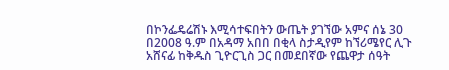በኮንፌዴሬሽኑ እሚሳተፍበትን ውጤት ያገኘው አምና ሰኔ 30 በ2008 ዓ.ም በአዳማ አበበ በቂላ ስታዲየም ከኘሪሜየር ሊጉ አሸናፊ ከቅዱስ ጊዮርጊስ ጋር በመደበኛው የጨዋታ ሰዓት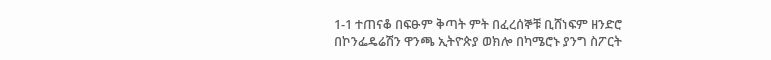1-1 ተጠናቆ በፍፁም ቅጣት ምት በፈረሰኞቹ ቢሸነፍም ዘንድሮ በኮንፌዴሬሽን ዋንጫ ኢትዮጵያ ወክሎ በካሜሮኑ ያንግ ስፖርት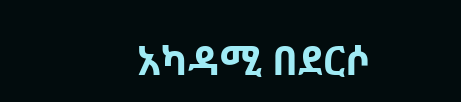አካዳሚ በደርሶ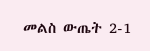መልስ ውጤት 2-1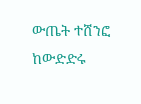ውጤት ተሸንፎ ከውድድሩ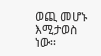ወጪ መሆኑ እሚታወስ ነው፡፡